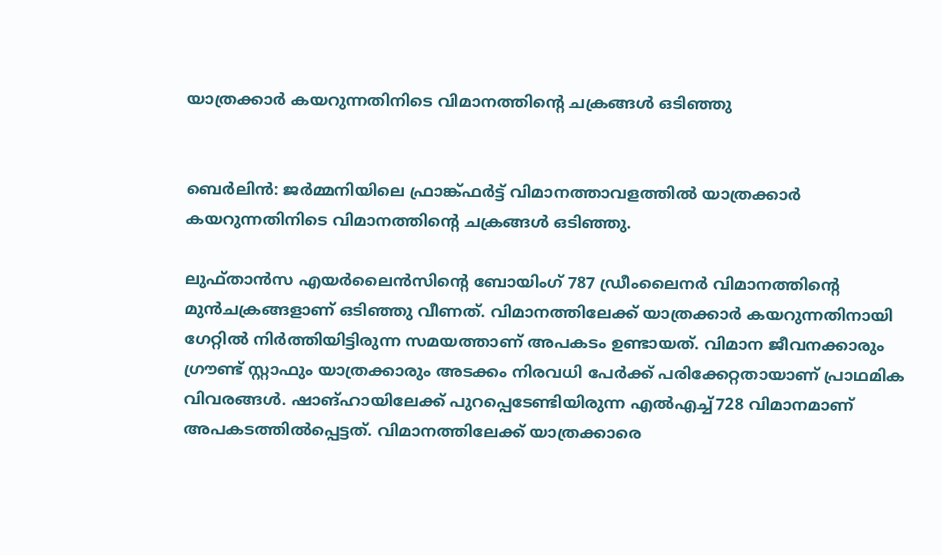യാത്രക്കാര്‍ കയറുന്നതിനിടെ വിമാനത്തിന്‍റെ ചക്രങ്ങള്‍ ഒടിഞ്ഞു


ബെർലിൻ: ജർമ്മനിയിലെ ഫ്രാങ്ക്ഫർട്ട് വിമാനത്താവളത്തില്‍ യാത്രക്കാർ കയറുന്നതിനിടെ വിമാനത്തിന്റെ ചക്രങ്ങള്‍ ഒടിഞ്ഞു.

ലുഫ്താൻസ എയർലൈൻസിന്റെ ബോയിംഗ് 787 ഡ്രീംലൈനർ വിമാനത്തിന്റെ മുൻചക്രങ്ങളാണ് ഒടിഞ്ഞു വീണത്. വിമാനത്തിലേക്ക് യാത്രക്കാർ കയറുന്നതിനായി ഗേറ്റില്‍ നിർത്തിയിട്ടിരുന്ന സമയത്താണ് അപകടം ഉണ്ടായത്. വിമാന ജീവനക്കാരും ഗ്രൗണ്ട് സ്റ്റാഫും യാത്രക്കാരും അടക്കം നിരവധി പേർക്ക് പരിക്കേറ്റതായാണ് പ്രാഥമിക വിവരങ്ങള്‍. ഷാങ്ഹായിലേക്ക് പുറപ്പെടേണ്ടിയിരുന്ന എല്‍എച്ച്‌728 വിമാനമാണ് അപകടത്തില്‍പ്പെട്ടത്. വിമാനത്തിലേക്ക് യാത്രക്കാരെ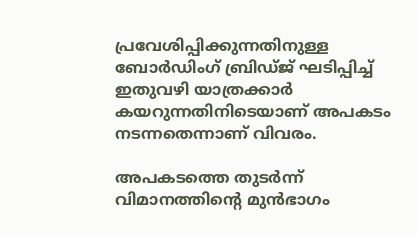പ്രവേശിപ്പിക്കുന്നതിനുള്ള ബോർഡിംഗ് ബ്രിഡ്ജ് ഘടിപ്പിച്ച്‌ ഇതുവഴി യാത്രക്കാർ കയറുന്നതിനിടെയാണ് അപകടം നടന്നതെന്നാണ് വിവരം.

അപകടത്തെ തുടർന്ന് വിമാനത്തിന്റെ മുൻഭാഗം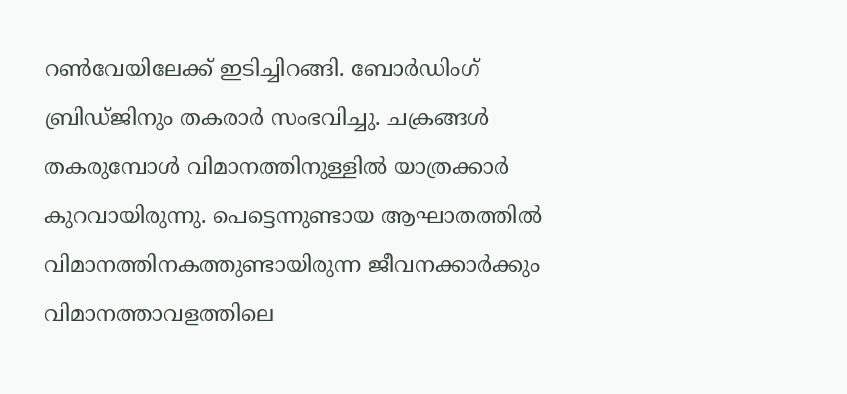റണ്‍വേയിലേക്ക് ഇടിച്ചിറങ്ങി. ബോർഡിംഗ് ബ്രിഡ്ജിനും തകരാർ സംഭവിച്ചു. ചക്രങ്ങള്‍ തകരുമ്പോള്‍ വിമാനത്തിനുള്ളില്‍ യാത്രക്കാർ കുറവായിരുന്നു. പെട്ടെന്നുണ്ടായ ആഘാതത്തില്‍ വിമാനത്തിനകത്തുണ്ടായിരുന്ന ജീവനക്കാർക്കും വിമാനത്താവളത്തിലെ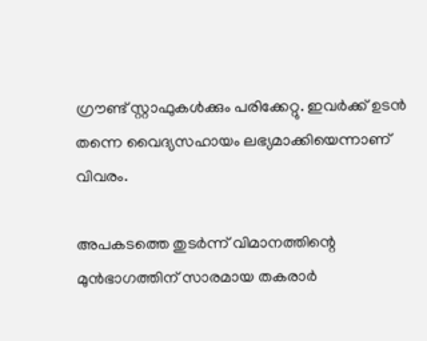ഗ്രൗണ്ട് സ്റ്റാഫുകള്‍ക്കും പരിക്കേറ്റു. ഇവർക്ക് ഉടൻ തന്നെ വൈദ്യസഹായം ലഭ്യമാക്കിയെന്നാണ് വിവരം.

അപകടത്തെ തുടർന്ന് വിമാനത്തിന്റെ മുൻഭാഗത്തിന് സാരമായ തകരാർ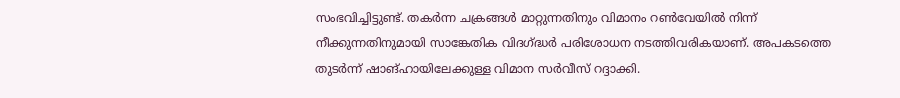സംഭവിച്ചിട്ടുണ്ട്. തകർന്ന ചക്രങ്ങള്‍ മാറ്റുന്നതിനും വിമാനം റണ്‍വേയില്‍ നിന്ന് നീക്കുന്നതിനുമായി സാങ്കേതിക വിദഗ്ദ്ധർ പരിശോധന നടത്തിവരികയാണ്. അപകടത്തെ തുടർന്ന് ഷാങ്ഹായിലേക്കുള്ള വിമാന സർവീസ് റദ്ദാക്കി.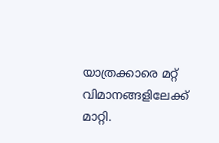യാത്രക്കാരെ മറ്റ് വിമാനങ്ങളിലേക്ക് മാറ്റി.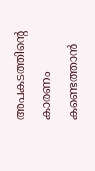അപകടത്തിന്റെ കാരണം കണ്ടെത്താൻ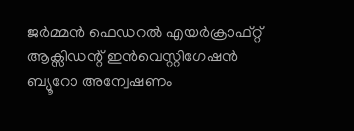ജർമ്മൻ ഫെഡറല്‍ എയർക്രാഫ്റ്റ് ആക്സിഡന്റ് ഇൻവെസ്റ്റിഗേഷൻ ബ്യൂറോ അന്വേഷണം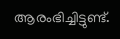ആരംഭിച്ചിട്ടുണ്ട്.